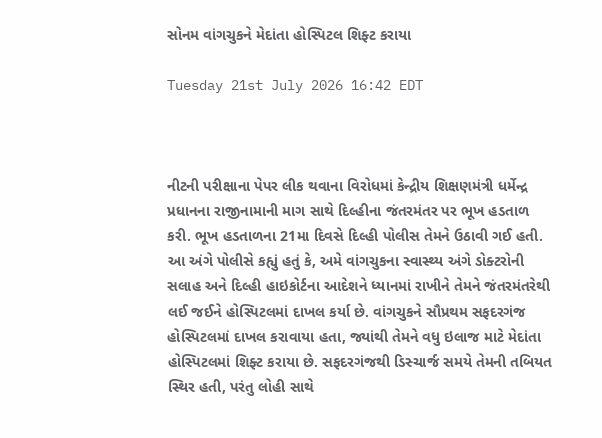સોનમ વાંગચુકને મેદાંતા હોસ્પિટલ શિફ્ટ કરાયા

Tuesday 21st July 2026 16:42 EDT



નીટની પરીક્ષાના પેપર લીક થવાના વિરોધમાં કેન્દ્રીય શિક્ષણમંત્રી ધર્મેન્દ્ર પ્રધાનના રાજીનામાની માગ સાથે દિલ્હીના જંતરમંતર પર ભૂખ હડતાળ કરી. ભૂખ હડતાળના 21મા દિવસે દિલ્હી પોલીસ તેમને ઉઠાવી ગઈ હતી. આ અંગે પોલીસે કહ્યું હતું કે, અમે વાંગચુકના સ્વાસ્થ્ય અંગે ડોક્ટરોની સલાહ અને દિલ્હી હાઇકોર્ટના આદેશને ધ્યાનમાં રાખીને તેમને જંતરમંતરેથી લઈ જઈને હોસ્પિટલમાં દાખલ કર્યા છે. વાંગચુકને સૌપ્રથમ સફદરગંજ હોસ્પિટલમાં દાખલ કરાવાયા હતા, જ્યાંથી તેમને વધુ ઇલાજ માટે મેદાંતા હોસ્પિટલમાં શિફ્ટ કરાયા છે. સફદરગંજથી ડિસ્ચાર્જ સમયે તેમની તબિયત સ્થિર હતી, પરંતુ લોહી સાથે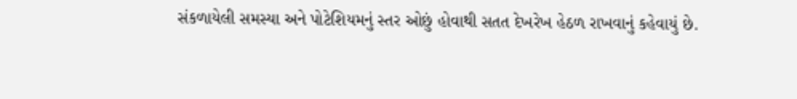સંકળાયેલી સમસ્યા અને પોટેશિયમનું સ્તર ઓછું હોવાથી સતત દેખરેખ હેઠળ રાખવાનું કહેવાયું છે.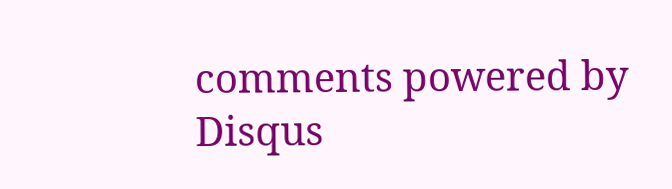comments powered by Disqus